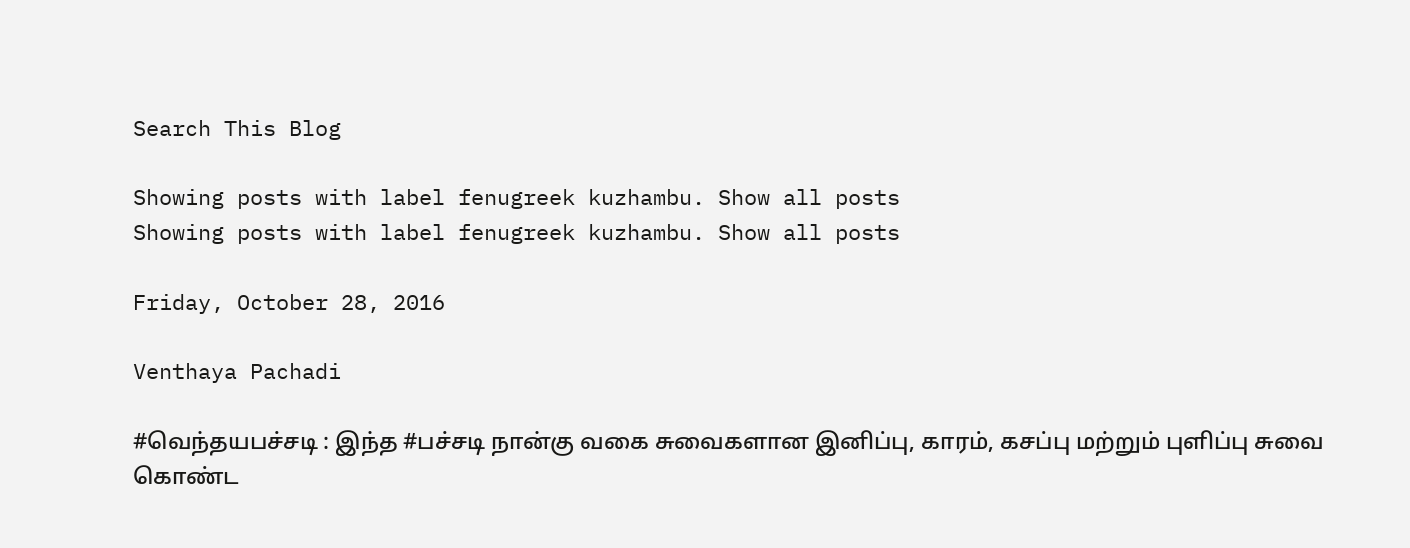Search This Blog

Showing posts with label fenugreek kuzhambu. Show all posts
Showing posts with label fenugreek kuzhambu. Show all posts

Friday, October 28, 2016

Venthaya Pachadi

#வெந்தயபச்சடி : இந்த #பச்சடி நான்கு வகை சுவைகளான இனிப்பு, காரம், கசப்பு மற்றும் புளிப்பு சுவை கொண்ட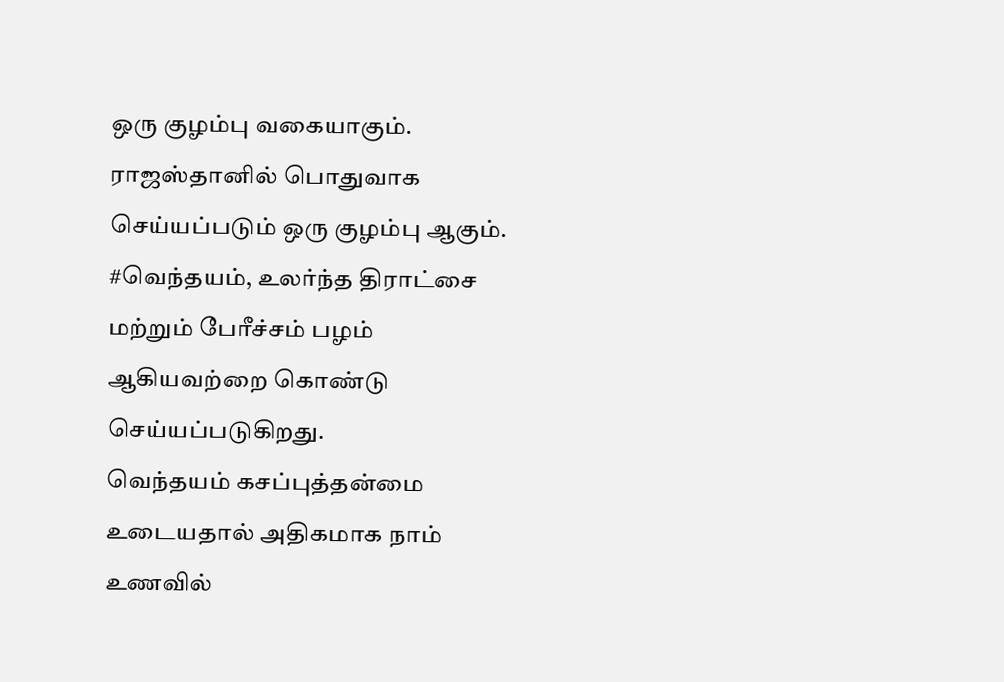ஒரு குழம்பு வகையாகும். ராஜஸ்தானில் பொதுவாக செய்யப்படும் ஒரு குழம்பு ஆகும். #வெந்தயம், உலர்ந்த திராட்சை மற்றும் பேரீச்சம் பழம் ஆகியவற்றை கொண்டு செய்யப்படுகிறது.
வெந்தயம் கசப்புத்தன்மை உடையதால் அதிகமாக நாம் உணவில்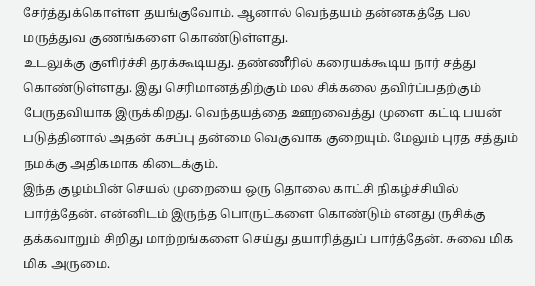சேர்த்துக்கொள்ள தயங்குவோம். ஆனால் வெந்தயம் தன்னகத்தே பல மருத்துவ குணங்களை கொண்டுள்ளது.
உடலுக்கு குளிர்ச்சி தரக்கூடியது. தண்ணீரில் கரையக்கூடிய நார் சத்து கொண்டுள்ளது. இது செரிமானத்திற்கும் மல சிக்கலை தவிர்ப்பதற்கும் பேருதவியாக இருக்கிறது. வெந்தயத்தை ஊறவைத்து முளை கட்டி பயன் படுத்தினால் அதன் கசப்பு தன்மை வெகுவாக குறையும். மேலும் புரத சத்தும் நமக்கு அதிகமாக கிடைக்கும்.
இந்த குழம்பின் செயல் முறையை ஒரு தொலை காட்சி நிகழ்ச்சியில் பார்த்தேன். என்னிடம் இருந்த பொருட்களை கொண்டும் எனது ருசிக்கு தக்கவாறும் சிறிது மாற்றங்களை செய்து தயாரித்துப் பார்த்தேன். சுவை மிக மிக அருமை.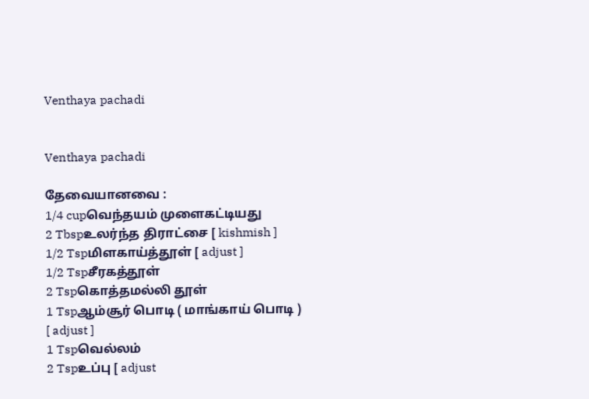Venthaya pachadi


Venthaya pachadi

தேவையானவை :
1/4 cupவெந்தயம் முளைகட்டியது
2 Tbspஉலர்ந்த திராட்சை [ kishmish ]
1/2 Tspமிளகாய்த்தூள் [ adjust ]
1/2 Tspசீரகத்தூள்
2 Tspகொத்தமல்லி தூள்
1 Tspஆம்சூர் பொடி ( மாங்காய் பொடி ) [ adjust ]
1 Tspவெல்லம்
2 Tspஉப்பு [ adjust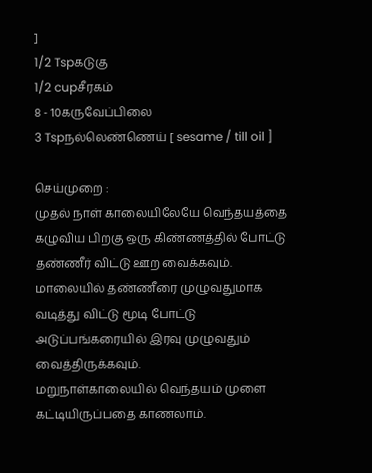]
1/2 Tspகடுகு
1/2 cupசீரகம்
8 - 10கருவேப்பிலை
3 Tspநல்லெண்ணெய் [ sesame / till oil ]

செய்முறை :
முதல் நாள் காலையிலேயே வெந்தயத்தை கழுவிய பிறகு ஒரு கிண்ணத்தில் போட்டு தண்ணீர் விட்டு ஊற வைக்கவும்.
மாலையில் தண்ணீரை முழுவதுமாக வடித்து விட்டு மூடி போட்டு அடுப்பங்கரையில் இரவு முழுவதும் வைத்திருக்கவும்.
மறுநாள்காலையில் வெந்தயம் முளை கட்டியிருப்பதை காணலாம்.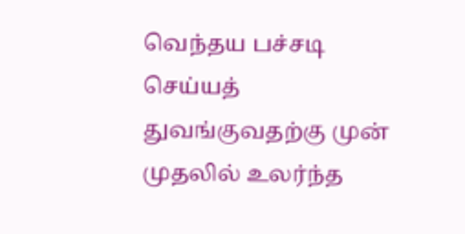வெந்தய பச்சடி செய்யத் துவங்குவதற்கு முன் முதலில் உலர்ந்த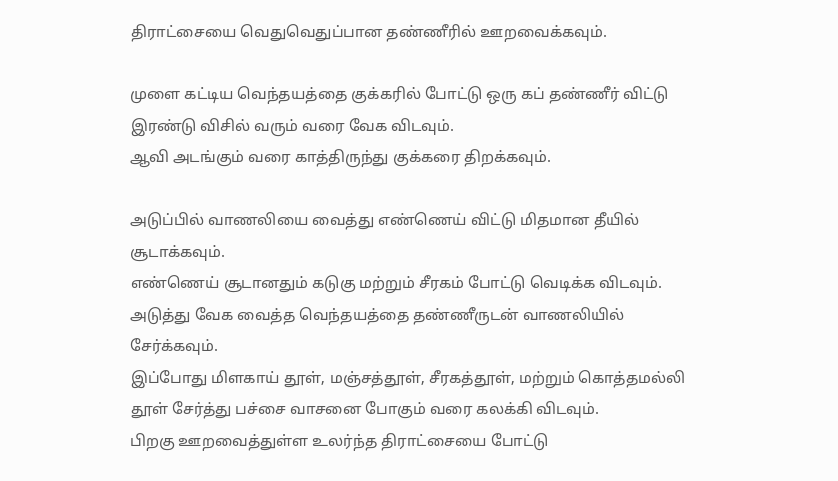திராட்சையை வெதுவெதுப்பான தண்ணீரில் ஊறவைக்கவும்.

முளை கட்டிய வெந்தயத்தை குக்கரில் போட்டு ஒரு கப் தண்ணீர் விட்டு இரண்டு விசில் வரும் வரை வேக விடவும்.
ஆவி அடங்கும் வரை காத்திருந்து குக்கரை திறக்கவும்.

அடுப்பில் வாணலியை வைத்து எண்ணெய் விட்டு மிதமான தீயில் சூடாக்கவும்.
எண்ணெய் சூடானதும் கடுகு மற்றும் சீரகம் போட்டு வெடிக்க விடவும்.
அடுத்து வேக வைத்த வெந்தயத்தை தண்ணீருடன் வாணலியில் சேர்க்கவும்.
இப்போது மிளகாய் தூள், மஞ்சத்தூள், சீரகத்தூள், மற்றும் கொத்தமல்லி தூள் சேர்த்து பச்சை வாசனை போகும் வரை கலக்கி விடவும்.
பிறகு ஊறவைத்துள்ள உலர்ந்த திராட்சையை போட்டு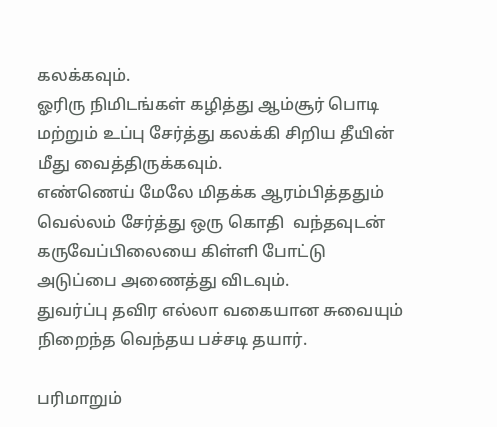கலக்கவும்.
ஓரிரு நிமிடங்கள் கழித்து ஆம்சூர் பொடி மற்றும் உப்பு சேர்த்து கலக்கி சிறிய தீயின் மீது வைத்திருக்கவும்.
எண்ணெய் மேலே மிதக்க ஆரம்பித்ததும் வெல்லம் சேர்த்து ஒரு கொதி  வந்தவுடன் கருவேப்பிலையை கிள்ளி போட்டு அடுப்பை அணைத்து விடவும்.
துவர்ப்பு தவிர எல்லா வகையான சுவையும் நிறைந்த வெந்தய பச்சடி தயார்.

பரிமாறும்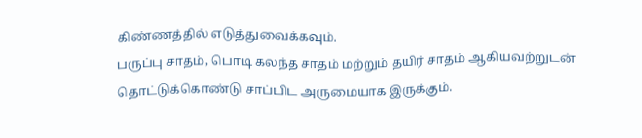கிண்ணத்தில் எடுத்துவைக்கவும்.
பருப்பு சாதம், பொடி கலந்த சாதம் மற்றும் தயிர் சாதம் ஆகியவற்றுடன் தொட்டுக்கொண்டு சாப்பிட அருமையாக இருக்கும்.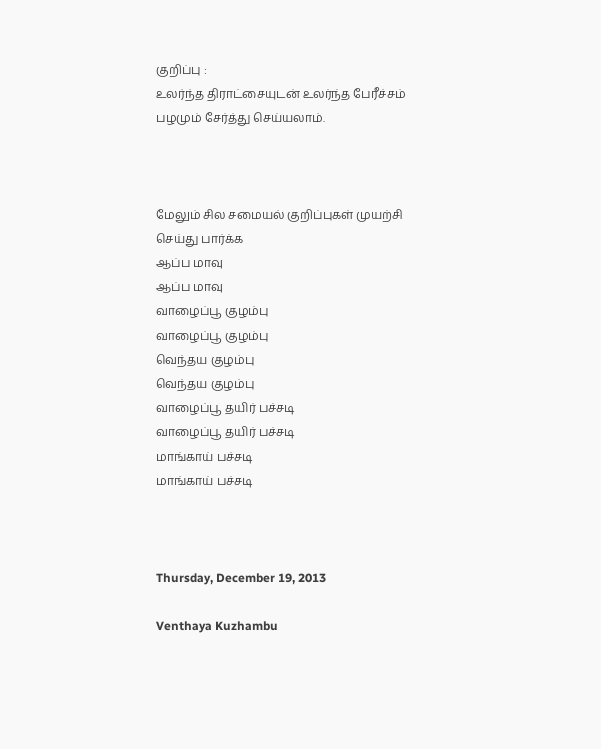குறிப்பு :
உலர்ந்த திராட்சையுடன் உலர்ந்த பேரீச்சம் பழமும் சேர்த்து செய்யலாம்.



மேலும் சில சமையல் குறிப்புகள் முயற்சி செய்து பார்க்க
ஆப்ப மாவு
ஆப்ப மாவு
வாழைப்பூ குழம்பு
வாழைப்பூ குழம்பு
வெந்தய குழம்பு
வெந்தய குழம்பு
வாழைப்பூ தயிர் பச்சடி
வாழைப்பூ தயிர் பச்சடி
மாங்காய் பச்சடி
மாங்காய் பச்சடி



Thursday, December 19, 2013

Venthaya Kuzhambu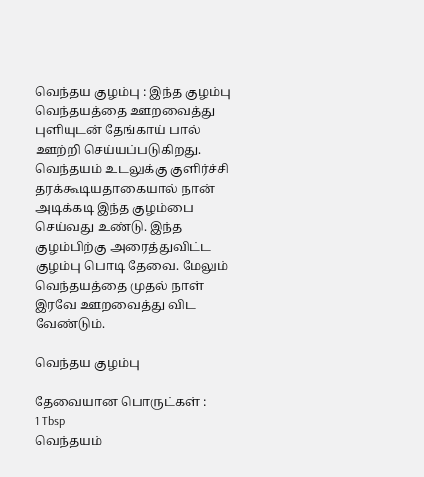வெந்தய குழம்பு : இந்த குழம்பு வெந்தயத்தை ஊறவைத்து புளியுடன் தேங்காய் பால் ஊற்றி செய்யப்படுகிறது. வெந்தயம் உடலுக்கு குளிர்ச்சி தரக்கூடியதாகையால் நான் அடிக்கடி இந்த குழம்பை செய்வது உண்டு. இந்த குழம்பிற்கு அரைத்துவிட்ட குழம்பு பொடி தேவை. மேலும் வெந்தயத்தை முதல் நாள் இரவே ஊறவைத்து விட வேண்டும்.

வெந்தய குழம்பு

தேவையான பொருட்கள் :
1 Tbsp                                                வெந்தயம்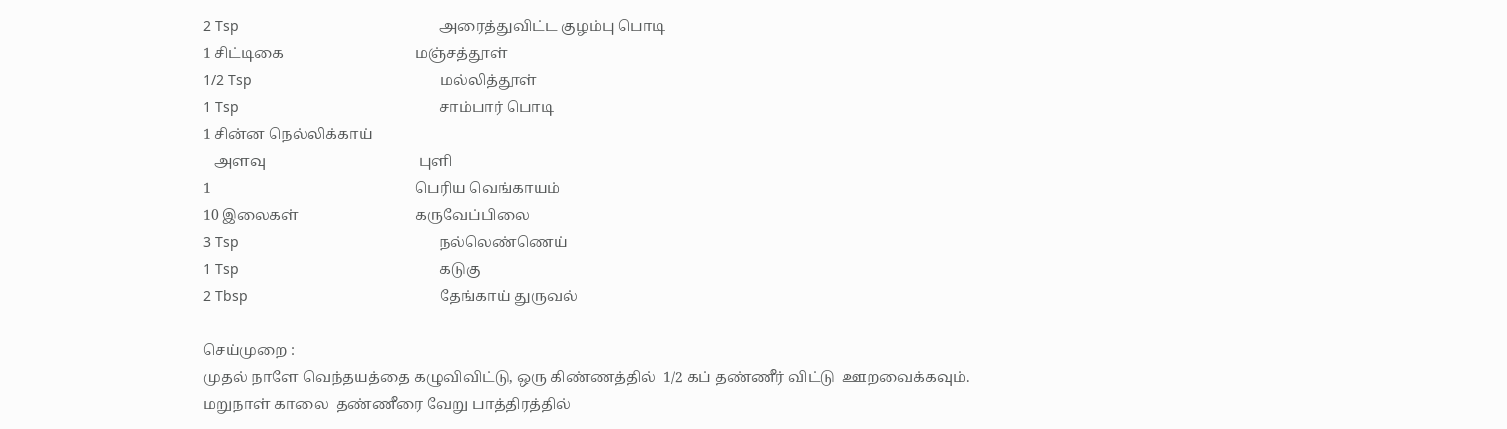2 Tsp                                                  அரைத்துவிட்ட குழம்பு பொடி
1 சிட்டிகை                                    மஞ்சத்தூள்
1/2 Tsp                                               மல்லித்தூள்
1 Tsp                                                  சாம்பார் பொடி
1 சின்ன நெல்லிக்காய்
   அளவு                                          புளி
1                                                        பெரிய வெங்காயம்
10 இலைகள்                                கருவேப்பிலை
3 Tsp                                                  நல்லெண்ணெய்
1 Tsp                                                  கடுகு
2 Tbsp                                                தேங்காய் துருவல்

செய்முறை :
முதல் நாளே வெந்தயத்தை கழுவிவிட்டு, ஒரு கிண்ணத்தில்  1/2 கப் தண்ணீர் விட்டு  ஊறவைக்கவும்.
மறுநாள் காலை  தண்ணீரை வேறு பாத்திரத்தில்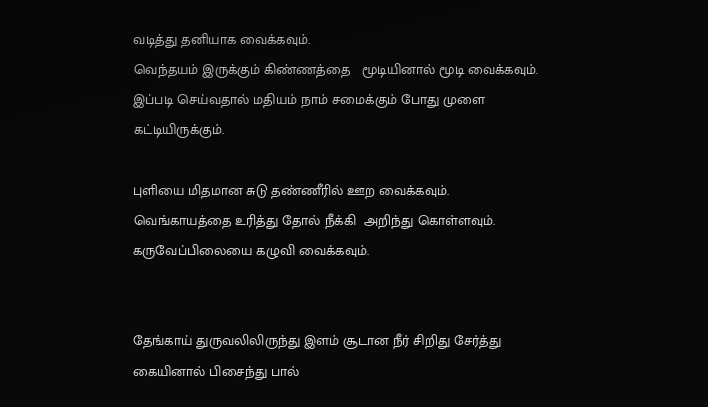வடித்து தனியாக வைக்கவும்.
வெந்தயம் இருக்கும் கிண்ணத்தை   மூடியினால் மூடி வைக்கவும்.
இப்படி செய்வதால் மதியம் நாம் சமைக்கும் போது முளை கட்டியிருக்கும்.

புளியை மிதமான சுடு தண்ணீரில் ஊற வைக்கவும்.
வெங்காயத்தை உரித்து தோல் நீக்கி  அறிந்து கொள்ளவும்.
கருவேப்பிலையை கழுவி வைக்கவும்.


தேங்காய் துருவலிலிருந்து இளம் சூடான நீர் சிறிது சேர்த்து கையினால் பிசைந்து பால்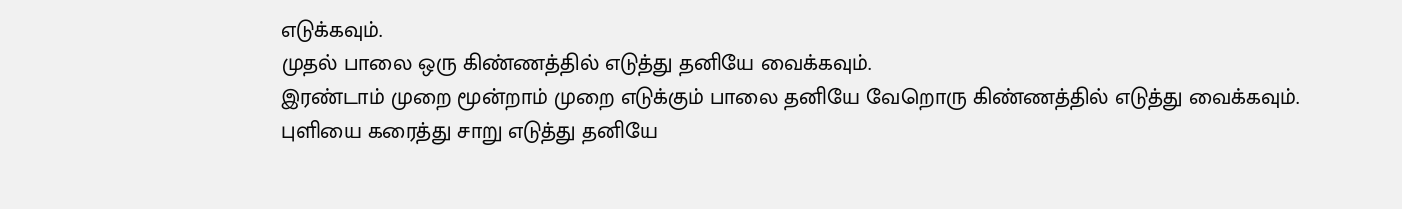எடுக்கவும்.
முதல் பாலை ஒரு கிண்ணத்தில் எடுத்து தனியே வைக்கவும்.
இரண்டாம் முறை மூன்றாம் முறை எடுக்கும் பாலை தனியே வேறொரு கிண்ணத்தில் எடுத்து வைக்கவும்.
புளியை கரைத்து சாறு எடுத்து தனியே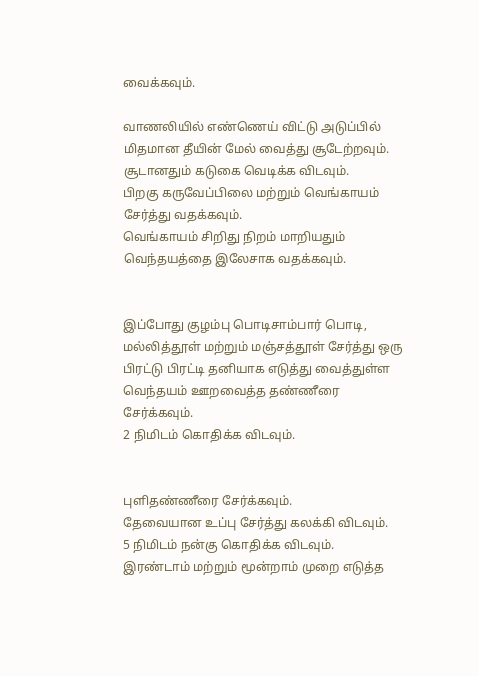வைக்கவும்.

வாணலியில் எண்ணெய் விட்டு அடுப்பில் மிதமான தீயின் மேல் வைத்து சூடேற்றவும்.
சூடானதும் கடுகை வெடிக்க விடவும்.
பிறகு கருவேப்பிலை மற்றும் வெங்காயம் சேர்த்து வதக்கவும்.
வெங்காயம் சிறிது நிறம் மாறியதும் வெந்தயத்தை இலேசாக வதக்கவும்.


இப்போது குழம்பு பொடிசாம்பார் பொடி, மல்லித்தூள் மற்றும் மஞ்சத்தூள் சேர்த்து ஒரு பிரட்டு பிரட்டி தனியாக எடுத்து வைத்துள்ள வெந்தயம் ஊறவைத்த தண்ணீரை சேர்க்கவும்.
2 நிமிடம் கொதிக்க விடவும்.


புளிதண்ணீரை சேர்க்கவும்.
தேவையான உப்பு சேர்த்து கலக்கி விடவும்.
5 நிமிடம் நன்கு கொதிக்க விடவும்.
இரண்டாம் மற்றும் மூன்றாம் முறை எடுத்த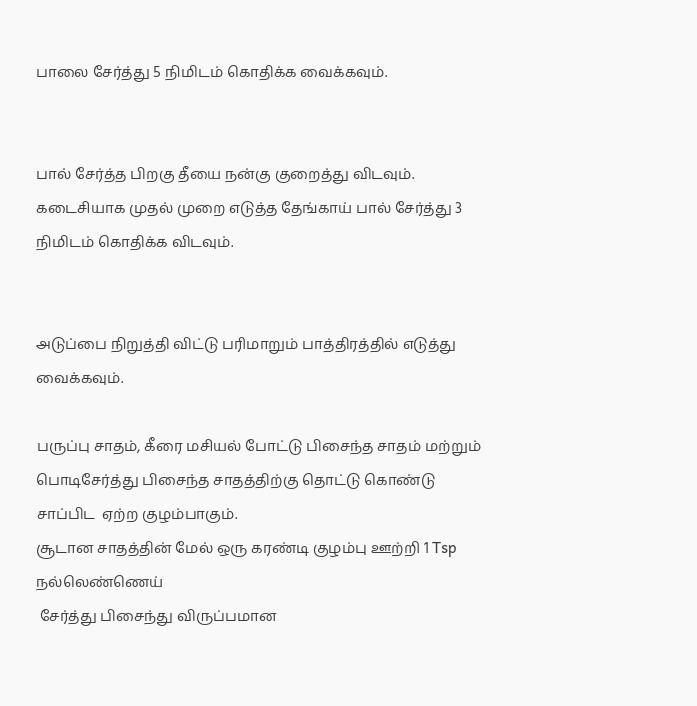பாலை சேர்த்து 5 நிமிடம் கொதிக்க வைக்கவும்.


பால் சேர்த்த பிறகு தீயை நன்கு குறைத்து விடவும்.
கடைசியாக முதல் முறை எடுத்த தேங்காய் பால் சேர்த்து 3 நிமிடம் கொதிக்க விடவும்.


அடுப்பை நிறுத்தி விட்டு பரிமாறும் பாத்திரத்தில் எடுத்து வைக்கவும்.

பருப்பு சாதம், கீரை மசியல் போட்டு பிசைந்த சாதம் மற்றும்  பொடிசேர்த்து பிசைந்த சாதத்திற்கு தொட்டு கொண்டு சாப்பிட  ஏற்ற குழம்பாகும்.
சூடான சாதத்தின் மேல் ஒரு கரண்டி குழம்பு ஊற்றி 1 Tsp நல்லெண்ணெய்
 சேர்த்து பிசைந்து விருப்பமான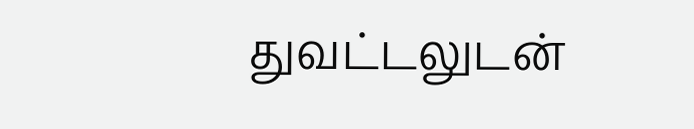துவட்டலுடன்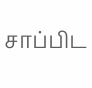சாப்பிட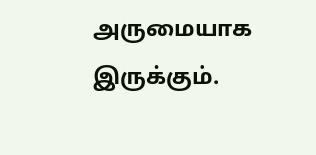அருமையாக இருக்கும்.